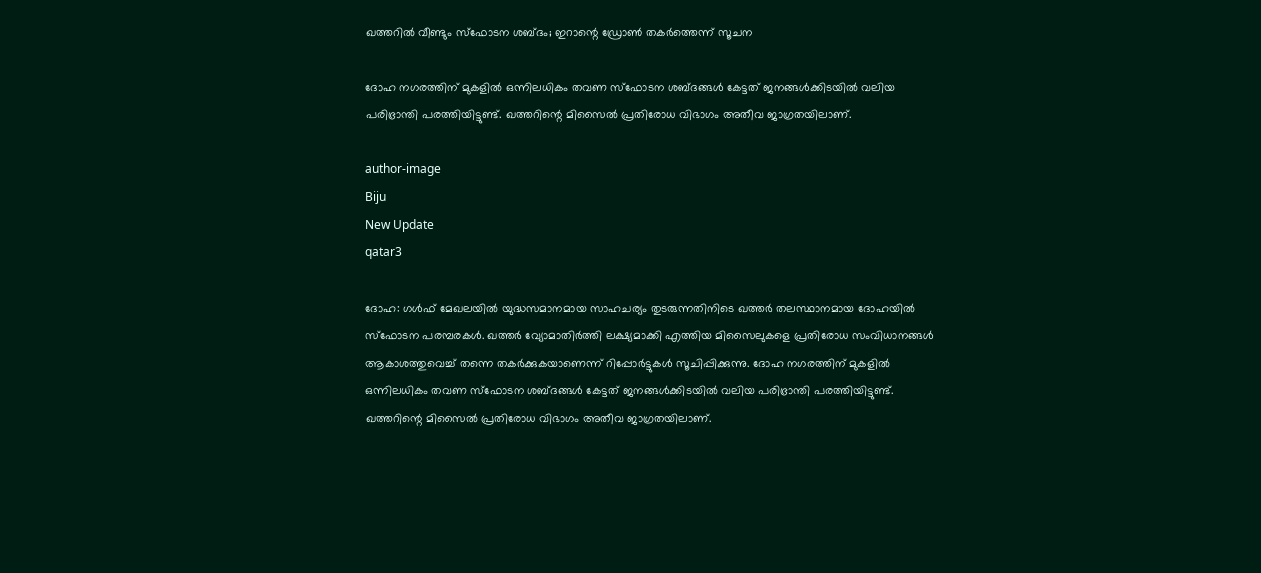ഖത്തറില്‍ വീണ്ടും സ്‌ഫോടന ശബ്ദം; ഇറാന്റെ ഡ്രോണ്‍ തകര്‍ത്തെന്ന് സൂചന

ദോഹ നഗരത്തിന് മുകളില്‍ ഒന്നിലധികം തവണ സ്‌ഫോടന ശബ്ദങ്ങള്‍ കേട്ടത് ജനങ്ങള്‍ക്കിടയില്‍ വലിയ പരിഭ്രാന്തി പരത്തിയിട്ടുണ്ട്. ഖത്തറിന്റെ മിസൈല്‍ പ്രതിരോധ വിഭാഗം അതീവ ജാഗ്രതയിലാണ്.

author-image
Biju
New Update
qatar3

ദോഹ: ഗള്‍ഫ് മേഖലയില്‍ യുദ്ധസമാനമായ സാഹചര്യം തുടരുന്നതിനിടെ ഖത്തര്‍ തലസ്ഥാനമായ ദോഹയില്‍ സ്‌ഫോടന പരമ്പരകള്‍. ഖത്തര്‍ വ്യോമാതിര്‍ത്തി ലക്ഷ്യമാക്കി എത്തിയ മിസൈലുകളെ പ്രതിരോധ സംവിധാനങ്ങള്‍ ആകാശത്തുവെച്ച് തന്നെ തകര്‍ക്കുകയാണെന്ന് റിപ്പോര്‍ട്ടുകള്‍ സൂചിപ്പിക്കുന്നു. ദോഹ നഗരത്തിന് മുകളില്‍ ഒന്നിലധികം തവണ സ്‌ഫോടന ശബ്ദങ്ങള്‍ കേട്ടത് ജനങ്ങള്‍ക്കിടയില്‍ വലിയ പരിഭ്രാന്തി പരത്തിയിട്ടുണ്ട്. ഖത്തറിന്റെ മിസൈല്‍ പ്രതിരോധ വിഭാഗം അതീവ ജാഗ്രതയിലാണ്.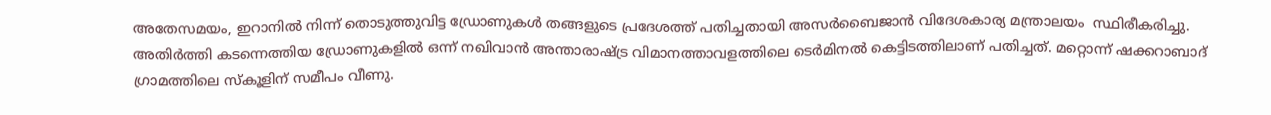അതേസമയം, ഇറാനില്‍ നിന്ന് തൊടുത്തുവിട്ട ഡ്രോണുകള്‍ തങ്ങളുടെ പ്രദേശത്ത് പതിച്ചതായി അസര്‍ബൈജാന്‍ വിദേശകാര്യ മന്ത്രാലയം  സ്ഥിരീകരിച്ചു. അതിര്‍ത്തി കടന്നെത്തിയ ഡ്രോണുകളില്‍ ഒന്ന് നഖിവാന്‍ അന്താരാഷ്ട്ര വിമാനത്താവളത്തിലെ ടെര്‍മിനല്‍ കെട്ടിടത്തിലാണ് പതിച്ചത്. മറ്റൊന്ന് ഷക്കറാബാദ് ഗ്രാമത്തിലെ സ്‌കൂളിന് സമീപം വീണു.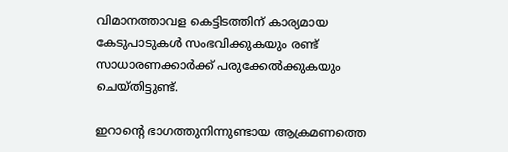വിമാനത്താവള കെട്ടിടത്തിന് കാര്യമായ കേടുപാടുകള്‍ സംഭവിക്കുകയും രണ്ട് സാധാരണക്കാര്‍ക്ക് പരുക്കേല്‍ക്കുകയും ചെയ്തിട്ടുണ്ട്.

ഇറാന്റെ ഭാഗത്തുനിന്നുണ്ടായ ആക്രമണത്തെ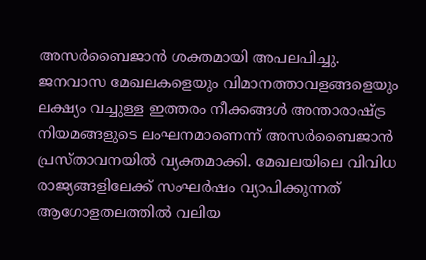അസര്‍ബൈജാന്‍ ശക്തമായി അപലപിച്ചു. ജനവാസ മേഖലകളെയും വിമാനത്താവളങ്ങളെയും ലക്ഷ്യം വച്ചുള്ള ഇത്തരം നീക്കങ്ങള്‍ അന്താരാഷ്ട്ര നിയമങ്ങളുടെ ലംഘനമാണെന്ന് അസര്‍ബൈജാന്‍ പ്രസ്താവനയില്‍ വ്യക്തമാക്കി. മേഖലയിലെ വിവിധ രാജ്യങ്ങളിലേക്ക് സംഘര്‍ഷം വ്യാപിക്കുന്നത് ആഗോളതലത്തില്‍ വലിയ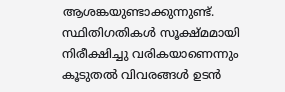ആശങ്കയുണ്ടാക്കുന്നുണ്ട്. സ്ഥിതിഗതികള്‍ സൂക്ഷ്മമായി നിരീക്ഷിച്ചു വരികയാണെന്നും കൂടുതല്‍ വിവരങ്ങള്‍ ഉടന്‍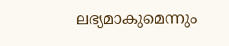ലഭ്യമാകുമെന്നും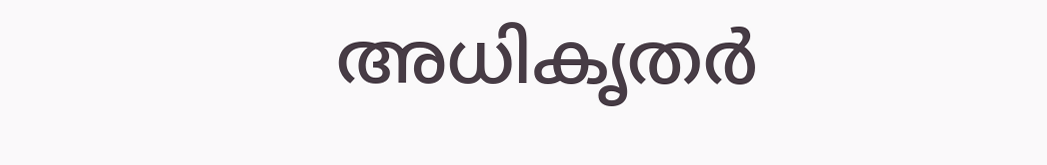അധികൃതര്‍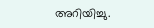അറിയിച്ചു.